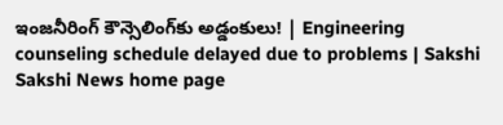ఇంజనీరింగ్‌ కౌన్సెలింగ్‌కు అడ్డంకులు! | Engineering counseling schedule delayed due to problems | Sakshi
Sakshi News home page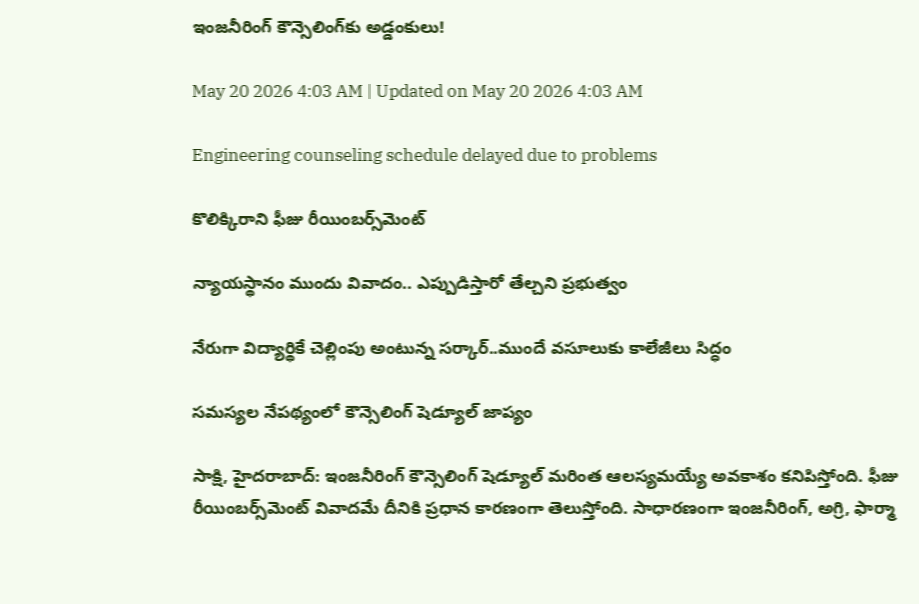ఇంజనీరింగ్‌ కౌన్సెలింగ్‌కు అడ్డంకులు!

May 20 2026 4:03 AM | Updated on May 20 2026 4:03 AM

Engineering counseling schedule delayed due to problems

కొలిక్కిరాని ఫీజు రీయింబర్స్‌మెంట్‌

న్యాయస్థానం ముందు వివాదం.. ఎప్పుడిస్తారో తేల్చని ప్రభుత్వం

నేరుగా విద్యార్థికే చెల్లింపు అంటున్న సర్కార్‌..ముందే వసూలుకు కాలేజీలు సిద్ధం

సమస్యల నేపథ్యంలో కౌన్సెలింగ్‌ షెడ్యూల్‌ జాప్యం

సాక్షి, హైదరాబాద్‌: ఇంజనీరింగ్‌ కౌన్సెలింగ్‌ షెడ్యూల్‌ మరింత ఆలస్యమయ్యే అవకాశం కనిపిస్తోంది. ఫీజు రీయింబర్స్‌మెంట్‌ వివాదమే దీనికి ప్రధాన కారణంగా తెలుస్తోంది. సాధారణంగా ఇంజనీరింగ్, అగ్రి, ఫార్మా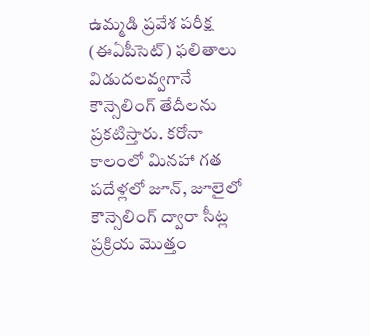ఉమ్మడి ప్రవేశ పరీక్ష (ఈఏపీసెట్‌) ఫలితాలు విడుదలవ్వగానే కౌన్సెలింగ్‌ తేదీలను ప్రకటిస్తారు. కరోనా కాలంలో మినహా గత పదేళ్లలో జూన్, జూలైలో కౌన్సెలింగ్‌ ద్వారా సీట్ల ప్రక్రియ మొత్తం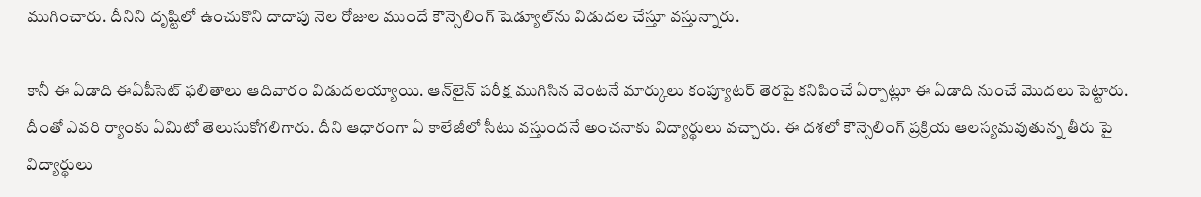ముగించారు. దీనిని దృష్టిలో ఉంచుకొని దాదాపు నెల రోజుల ముందే కౌన్సెలింగ్‌ షెడ్యూల్‌ను విడుదల చేస్తూ వస్తున్నారు.

కానీ ఈ ఏడాది ఈఏపీసెట్‌ ఫలితాలు ఆదివారం విడుదలయ్యాయి. ఆన్‌లైన్‌ పరీక్ష ముగిసిన వెంటనే మార్కులు కంప్యూటర్‌ తెరపై కనిపించే ఏర్పాట్లూ ఈ ఏడాది నుంచే మొదలు పెట్టారు. దీంతో ఎవరి ర్యాంకు ఏమిటో తెలుసుకోగలిగారు. దీని ఆధారంగా ఏ కాలేజీలో సీటు వస్తుందనే అంచనాకు విద్యార్థులు వచ్చారు. ఈ దశలో కౌన్సెలింగ్‌ ప్రక్రియ ఆలస్యమవుతున్న తీరు పై విద్యార్థులు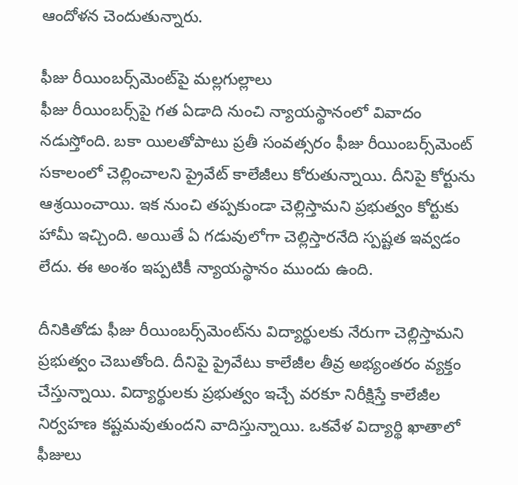ఆందోళన చెందుతున్నారు.

ఫీజు రీయింబర్స్‌మెంట్‌పై మల్లగుల్లాలు
ఫీజు రీయింబర్స్‌పై గత ఏడాది నుంచి న్యాయస్థానంలో వివాదం నడుస్తోంది. బకా యిలతోపాటు ప్రతీ సంవత్సరం ఫీజు రీయింబర్స్‌మెంట్‌ సకాలంలో చెల్లించాలని ప్రైవేట్‌ కాలేజీలు కోరుతున్నాయి. దీనిపై కోర్టును ఆశ్రయించాయి. ఇక నుంచి తప్పకుండా చెల్లిస్తామని ప్రభుత్వం కోర్టుకు హామీ ఇచ్చింది. అయితే ఏ గడువులోగా చెల్లిస్తారనేది స్పష్టత ఇవ్వడం లేదు. ఈ అంశం ఇప్పటికీ న్యాయస్థానం ముందు ఉంది.

దీనికితోడు ఫీజు రీయింబర్స్‌మెంట్‌ను విద్యార్థులకు నేరుగా చెల్లిస్తామని ప్రభుత్వం చెబుతోంది. దీనిపై ప్రైవేటు కాలేజీల తీవ్ర అభ్యంతరం వ్యక్తం చేస్తున్నాయి. విద్యార్థులకు ప్రభుత్వం ఇచ్చే వరకూ నిరీక్షిస్తే కాలేజీల నిర్వహణ కష్టమవుతుందని వాదిస్తున్నాయి. ఒకవేళ విద్యార్థి ఖాతాలో ఫీజులు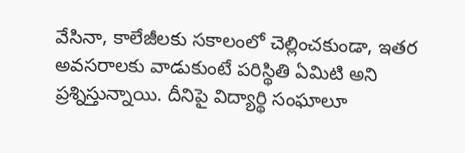వేసినా, కాలేజీలకు సకాలంలో చెల్లించకుండా, ఇతర అవసరాలకు వాడుకుంటే పరిస్థితి ఏమిటి అని ప్రశ్నిస్తున్నాయి. దీనిపై విద్యార్థి సంఘాలూ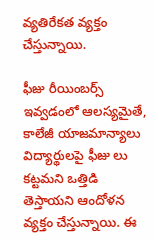వ్యతిరేకత వ్యక్తం చేస్తున్నాయి.

ఫీజు రీయింబర్స్‌ ఇవ్వడంలో ఆలస్యమైతే, కాలేజీ యాజమాన్యాలు విద్యార్థులపై ఫీజు లు కట్టమని ఒత్తిడి తెస్తాయని ఆందోళన వ్యక్తం చేస్తున్నాయి. ఈ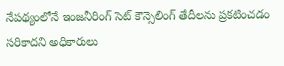నేపథ్యంలోనే ఇంజనీరింగ్‌ సెట్‌ కౌన్సెలింగ్‌ తేదీలను ప్రకటించడం సరికాదని అధికారులు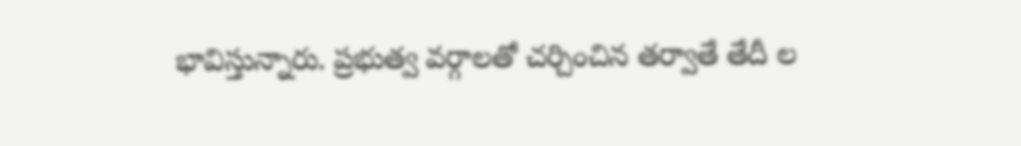భావిస్తున్నారు. ప్రభుత్వ వర్గాలతో చర్చించిన తర్వాతే తేదీ ల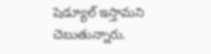షెడ్యూల్‌ ఇస్తామని చెబుతున్నారు.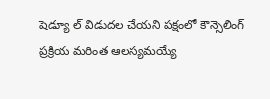షెడ్యూ ల్‌ విడుదల చేయని పక్షంలో కౌన్సెలింగ్‌ ప్రక్రియ మరింత ఆలస్యమయ్యే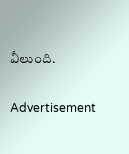వీలుంది.

Advertisement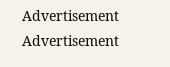Advertisement
Advertisement